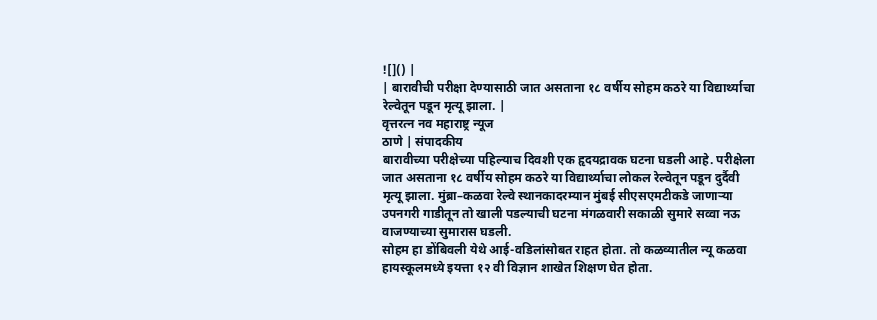![]() |
| बारावीची परीक्षा देण्यासाठी जात असताना १८ वर्षीय सोहम कठरे या विद्यार्थ्याचा रेल्वेतून पडून मृत्यू झाला. |
वृत्तरत्न नव महाराष्ट्र न्यूज
ठाणे | संपादकीय
बारावीच्या परीक्षेच्या पहिल्याच दिवशी एक हृदयद्रावक घटना घडली आहे. परीक्षेला जात असताना १८ वर्षीय सोहम कठरे या विद्यार्थ्याचा लोकल रेल्वेतून पडून दुर्दैवी मृत्यू झाला. मुंब्रा–कळवा रेल्वे स्थानकादरम्यान मुंबई सीएसएमटीकडे जाणाऱ्या उपनगरी गाडीतून तो खाली पडल्याची घटना मंगळवारी सकाळी सुमारे सव्वा नऊ वाजण्याच्या सुमारास घडली.
सोहम हा डोंबिवली येथे आई-वडिलांसोबत राहत होता. तो कळव्यातील न्यू कळवा हायस्कूलमध्ये इयत्ता १२ वी विज्ञान शाखेत शिक्षण घेत होता.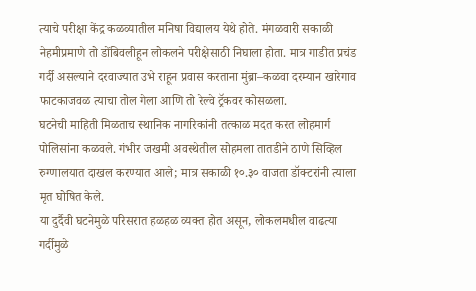त्याचे परीक्षा केंद्र कळव्यातील मनिषा विद्यालय येथे होते. मंगळवारी सकाळी नेहमीप्रमाणे तो डोंबिवलीहून लोकलने परीक्षेसाठी निघाला होता. मात्र गाडीत प्रचंड गर्दी असल्याने दरवाज्यात उभे राहून प्रवास करताना मुंब्रा–कळवा दरम्यान खारेगाव फाटकाजवळ त्याचा तोल गेला आणि तो रेल्वे ट्रॅकवर कोसळला.
घटनेची माहिती मिळताच स्थानिक नागरिकांनी तत्काळ मदत करत लोहमार्ग पोलिसांना कळवले. गंभीर जखमी अवस्थेतील सोहमला तातडीने ठाणे सिव्हिल रुग्णालयात दाखल करण्यात आले; मात्र सकाळी १०.३० वाजता डॉक्टरांनी त्याला मृत घोषित केले.
या दुर्दैवी घटनेमुळे परिसरात हळहळ व्यक्त होत असून, लोकलमधील वाढत्या गर्दीमुळे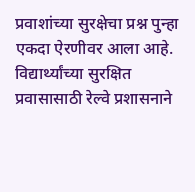प्रवाशांच्या सुरक्षेचा प्रश्न पुन्हा एकदा ऐरणीवर आला आहे. विद्यार्थ्यांच्या सुरक्षित प्रवासासाठी रेल्वे प्रशासनाने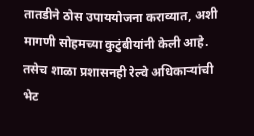तातडीने ठोस उपाययोजना कराव्यात, अशी मागणी सोहमच्या कुटुंबीयांनी केली आहे. तसेच शाळा प्रशासनही रेल्वे अधिकाऱ्यांची भेट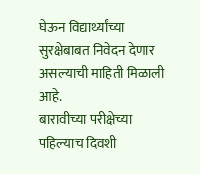घेऊन विद्यार्थ्यांच्या सुरक्षेबाबत निवेदन देणार असल्याची माहिती मिळाली आहे.
बारावीच्या परीक्षेच्या पहिल्याच दिवशी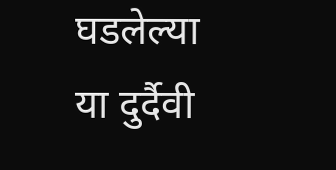घडलेल्या या दुर्दैवी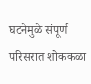घटनेमुळे संपूर्ण परिसरात शोककळा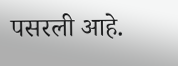पसरली आहे.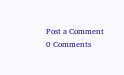Post a Comment
0 Comments